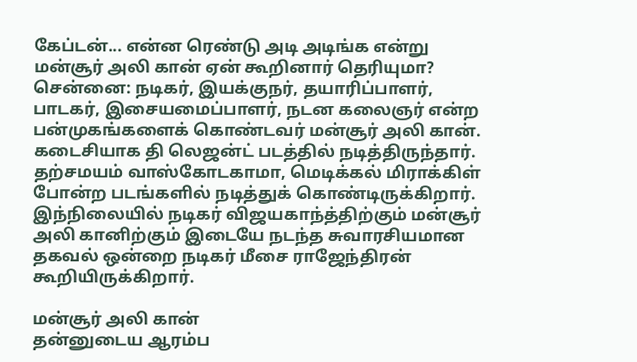கேப்டன்... என்ன ரெண்டு அடி அடிங்க என்று மன்சூர் அலி கான் ஏன் கூறினார் தெரியுமா?
சென்னை: நடிகர், இயக்குநர், தயாரிப்பாளர், பாடகர், இசையமைப்பாளர், நடன கலைஞர் என்ற பன்முகங்களைக் கொண்டவர் மன்சூர் அலி கான்.
கடைசியாக தி லெஜன்ட் படத்தில் நடித்திருந்தார். தற்சமயம் வாஸ்கோடகாமா, மெடிக்கல் மிராக்கிள் போன்ற படங்களில் நடித்துக் கொண்டிருக்கிறார்.
இந்நிலையில் நடிகர் விஜயகாந்த்திற்கும் மன்சூர் அலி கானிற்கும் இடையே நடந்த சுவாரசியமான தகவல் ஒன்றை நடிகர் மீசை ராஜேந்திரன் கூறியிருக்கிறார்.

மன்சூர் அலி கான்
தன்னுடைய ஆரம்ப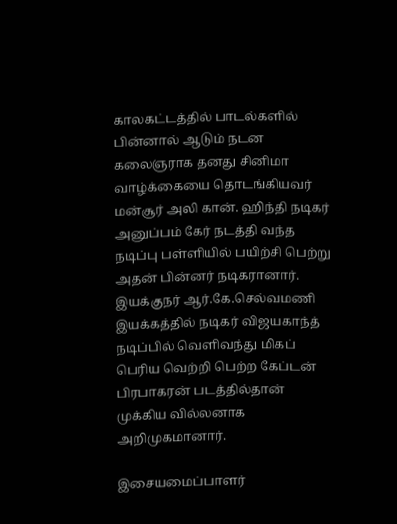காலகட்டத்தில் பாடல்களில் பின்னால் ஆடும் நடன கலைஞராக தனது சினிமா வாழ்க்கையை தொடங்கியவர் மன்சூர் அலி கான். ஹிந்தி நடிகர் அனுப்பம் கேர் நடத்தி வந்த நடிப்பு பள்ளியில் பயிற்சி பெற்று அதன் பின்னர் நடிகரானார். இயக்குநர் ஆர்.கே.செல்வமணி இயக்கத்தில் நடிகர் விஜயகாந்த் நடிப்பில் வெளிவந்து மிகப் பெரிய வெற்றி பெற்ற கேப்டன் பிரபாகரன் படத்தில்தான் முக்கிய வில்லனாக அறிமுகமானார்.

இசையமைப்பாளர்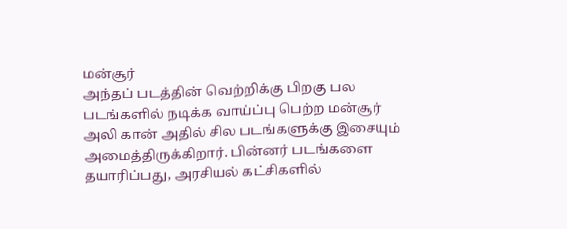மன்சூர்
அந்தப் படத்தின் வெற்றிக்கு பிறகு பல படங்களில் நடிக்க வாய்ப்பு பெற்ற மன்சூர் அலி கான் அதில் சில படங்களுக்கு இசையும் அமைத்திருக்கிறார். பின்னர் படங்களை தயாரிப்பது, அரசியல் கட்சிகளில்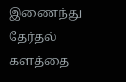இணைந்து தேர்தல் களத்தை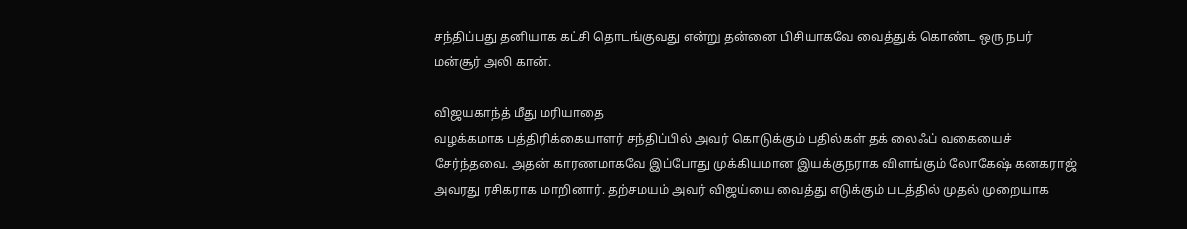சந்திப்பது தனியாக கட்சி தொடங்குவது என்று தன்னை பிசியாகவே வைத்துக் கொண்ட ஒரு நபர் மன்சூர் அலி கான்.

விஜயகாந்த் மீது மரியாதை
வழக்கமாக பத்திரிக்கையாளர் சந்திப்பில் அவர் கொடுக்கும் பதில்கள் தக் லைஃப் வகையைச் சேர்ந்தவை. அதன் காரணமாகவே இப்போது முக்கியமான இயக்குநராக விளங்கும் லோகேஷ் கனகராஜ் அவரது ரசிகராக மாறினார். தற்சமயம் அவர் விஜய்யை வைத்து எடுக்கும் படத்தில் முதல் முறையாக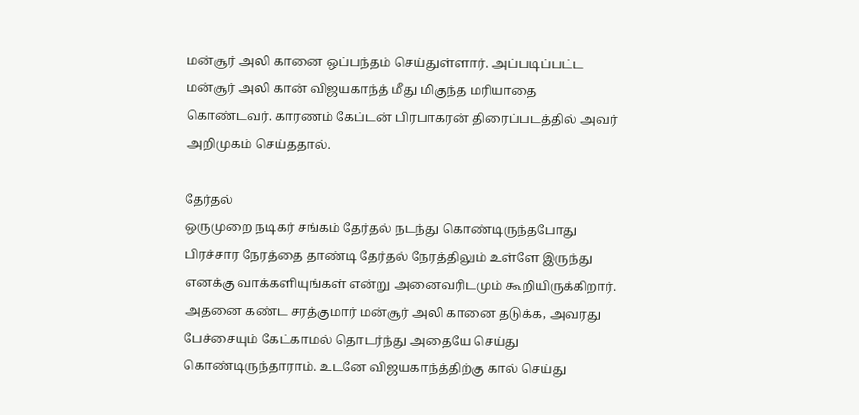மன்சூர் அலி கானை ஒப்பந்தம் செய்துள்ளார். அப்படிப்பட்ட மன்சூர் அலி கான் விஜயகாந்த் மீது மிகுந்த மரியாதை கொண்டவர். காரணம் கேப்டன் பிரபாகரன் திரைப்படத்தில் அவர் அறிமுகம் செய்ததால்.

தேர்தல்
ஒருமுறை நடிகர் சங்கம் தேர்தல் நடந்து கொண்டிருந்தபோது பிரச்சார நேரத்தை தாண்டி தேர்தல் நேரத்திலும் உள்ளே இருந்து எனக்கு வாக்களியுங்கள் என்று அனைவரிடமும் கூறியிருக்கிறார். அதனை கண்ட சரத்குமார் மன்சூர் அலி கானை தடுக்க, அவரது பேச்சையும் கேட்காமல் தொடர்ந்து அதையே செய்து கொண்டிருந்தாராம். உடனே விஜயகாந்த்திற்கு கால் செய்து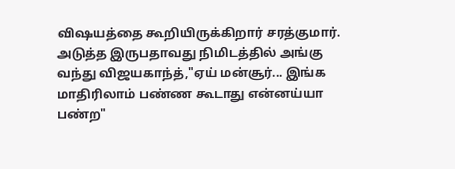விஷயத்தை கூறியிருக்கிறார் சரத்குமார். அடுத்த இருபதாவது நிமிடத்தில் அங்கு வந்து விஜயகாந்த்,"ஏய் மன்சூர்... இங்க மாதிரிலாம் பண்ண கூடாது என்னய்யா பண்ற"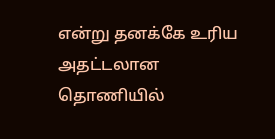என்று தனக்கே உரிய அதட்டலான தொணியில்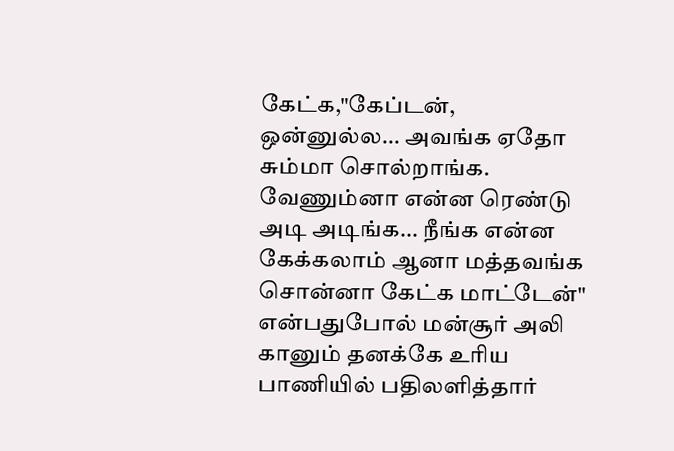கேட்க,"கேப்டன், ஒன்னுல்ல... அவங்க ஏதோ சும்மா சொல்றாங்க. வேணும்னா என்ன ரெண்டு அடி அடிங்க... நீங்க என்ன கேக்கலாம் ஆனா மத்தவங்க சொன்னா கேட்க மாட்டேன்" என்பதுபோல் மன்சூர் அலி கானும் தனக்கே உரிய பாணியில் பதிலளித்தார்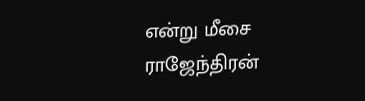என்று மீசை ராஜேந்திரன்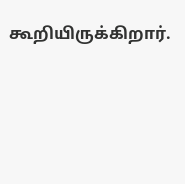கூறியிருக்கிறார்.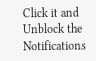Click it and Unblock the Notifications